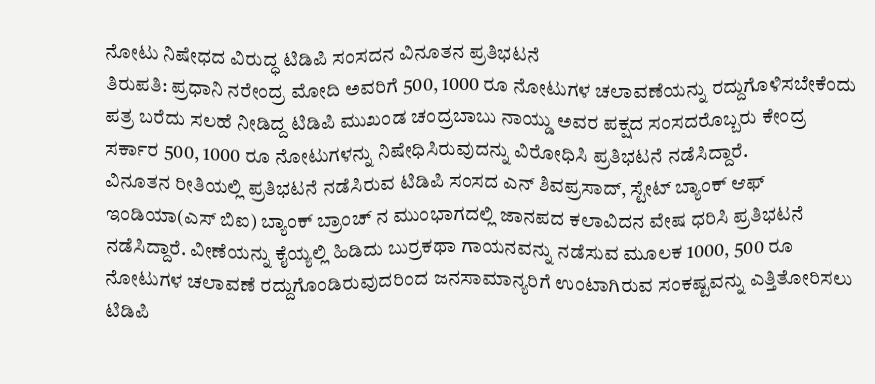ನೋಟು ನಿಷೇಧದ ವಿರುದ್ಧ ಟಿಡಿಪಿ ಸಂಸದನ ವಿನೂತನ ಪ್ರತಿಭಟನೆ
ತಿರುಪತಿ: ಪ್ರಧಾನಿ ನರೇಂದ್ರ ಮೋದಿ ಅವರಿಗೆ 500, 1000 ರೂ ನೋಟುಗಳ ಚಲಾವಣೆಯನ್ನು ರದ್ದುಗೊಳಿಸಬೇಕೆಂದು ಪತ್ರ ಬರೆದು ಸಲಹೆ ನೀಡಿದ್ದ ಟಿಡಿಪಿ ಮುಖಂಡ ಚಂದ್ರಬಾಬು ನಾಯ್ಡು ಅವರ ಪಕ್ಷದ ಸಂಸದರೊಬ್ಬರು ಕೇಂದ್ರ ಸರ್ಕಾರ 500, 1000 ರೂ ನೋಟುಗಳನ್ನು ನಿಷೇಧಿಸಿರುವುದನ್ನು ವಿರೋಧಿಸಿ ಪ್ರತಿಭಟನೆ ನಡೆಸಿದ್ದಾರೆ.
ವಿನೂತನ ರೀತಿಯಲ್ಲಿ ಪ್ರತಿಭಟನೆ ನಡೆಸಿರುವ ಟಿಡಿಪಿ ಸಂಸದ ಎನ್ ಶಿವಪ್ರಸಾದ್, ಸ್ಟೇಟ್ ಬ್ಯಾಂಕ್ ಆಫ್ ಇಂಡಿಯಾ(ಎಸ್ ಬಿಐ) ಬ್ಯಾಂಕ್ ಬ್ರಾಂಚ್ ನ ಮುಂಭಾಗದಲ್ಲಿ ಜಾನಪದ ಕಲಾವಿದನ ವೇಷ ಧರಿಸಿ ಪ್ರತಿಭಟನೆ ನಡೆಸಿದ್ದಾರೆ. ವೀಣೆಯನ್ನು ಕೈಯ್ಯಲ್ಲಿ ಹಿಡಿದು ಬುರ್ರಕಥಾ ಗಾಯನವನ್ನು ನಡೆಸುವ ಮೂಲಕ 1000, 500 ರೂ ನೋಟುಗಳ ಚಲಾವಣೆ ರದ್ದುಗೊಂಡಿರುವುದರಿಂದ ಜನಸಾಮಾನ್ಯರಿಗೆ ಉಂಟಾಗಿರುವ ಸಂಕಷ್ಟವನ್ನು ಎತ್ತಿತೋರಿಸಲು ಟಿಡಿಪಿ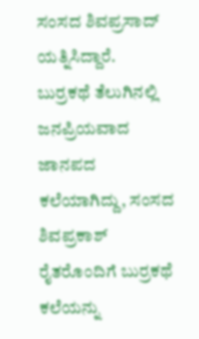ಸಂಸದ ಶಿವಪ್ರಸಾದ್ ಯತ್ನಿಸಿದ್ದಾರೆ.
ಬುರ್ರಕಥೆ ತೆಲುಗಿನಲ್ಲಿ ಜನಪ್ರಿಯವಾದ ಜಾನಪದ ಕಲೆಯಾಗಿದ್ದು, ಸಂಸದ ಶಿವಪ್ರಕಾಶ್ ರೈತರೊಂದಿಗೆ ಬುರ್ರಕಥೆ ಕಲೆಯನ್ನು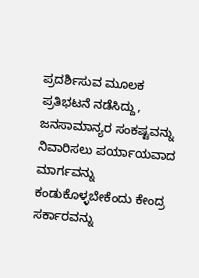ಪ್ರದರ್ಶಿಸುವ ಮೂಲಕ ಪ್ರತಿಭಟನೆ ನಡೆಸಿದ್ದು, ಜನಸಾಮಾನ್ಯರ ಸಂಕಷ್ಟವನ್ನು ನಿವಾರಿಸಲು ಪರ್ಯಾಯವಾದ ಮಾರ್ಗವನ್ನು ಕಂಡುಕೊಳ್ಳಬೇಕೆಂದು ಕೇಂದ್ರ ಸರ್ಕಾರವನ್ನು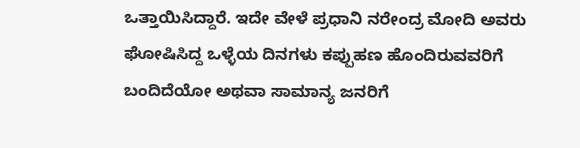ಒತ್ತಾಯಿಸಿದ್ದಾರೆ. ಇದೇ ವೇಳೆ ಪ್ರಧಾನಿ ನರೇಂದ್ರ ಮೋದಿ ಅವರು ಘೋಷಿಸಿದ್ದ ಒಳ್ಳೆಯ ದಿನಗಳು ಕಪ್ಪುಹಣ ಹೊಂದಿರುವವರಿಗೆ ಬಂದಿದೆಯೋ ಅಥವಾ ಸಾಮಾನ್ಯ ಜನರಿಗೆ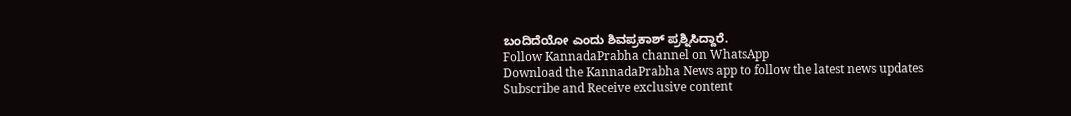ಬಂದಿದೆಯೋ ಎಂದು ಶಿವಪ್ರಕಾಶ್ ಪ್ರಶ್ನಿಸಿದ್ದಾರೆ.
Follow KannadaPrabha channel on WhatsApp
Download the KannadaPrabha News app to follow the latest news updates
Subscribe and Receive exclusive content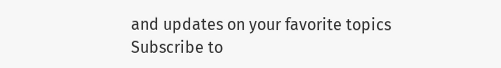and updates on your favorite topics
Subscribe to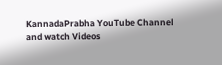KannadaPrabha YouTube Channel and watch Videos